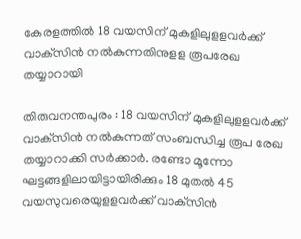കേരളത്തില്‍ 18 വയസിന് മുകളിലുളളവര്‍ക്ക് വാക്‌സിന്‍ നല്‍കുന്നതിനുളള രൂപരേഖ തയ്യാറായി

തിരുവനന്തപുരം : 18 വയസിന് മുകളിലുളളവര്‍ക്ക് വാക്‌സിന്‍ നല്‍കുന്നത് സംബന്ധിച്ച രൂപ രേഖ തയ്യാറാക്കി സര്‍ക്കാര്‍. രണ്ടോ മൂന്നോ ഘട്ടങ്ങളിലായിട്ടായിരിക്കും 18 മുതല്‍ 45 വയസുവരെയുളളവര്‍ക്ക് വാക്‌സിന്‍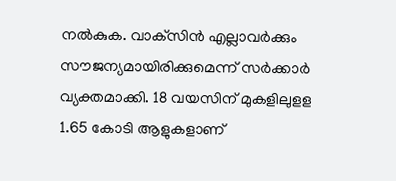നല്‍കുക. വാക്‌സിന്‍ എല്ലാവര്‍ക്കും സൗജന്യമായിരിക്കുമെന്ന് സര്‍ക്കാര്‍ വ്യക്തമാക്കി. 18 വയസിന് മുകളിലുളള 1.65 കോടി ആളുകളാണ്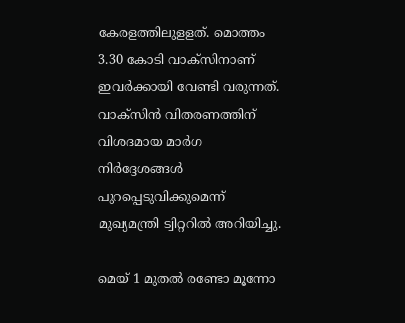കേരളത്തിലുളളത്. മൊത്തം 3.30 കോടി വാക്‌സിനാണ് ഇവര്‍ക്കായി വേണ്ടി വരുന്നത്. വാക്‌സിന്‍ വിതരണത്തിന് വിശദമായ മാര്‍ഗ നിര്‍ദ്ദേശങ്ങള്‍ പുറപ്പെടുവിക്കുമെന്ന് മുഖ്യമന്ത്രി ട്വിറ്ററില്‍ അറിയിച്ചു.

മെയ് 1 മുതല്‍ രണ്ടോ മൂന്നോ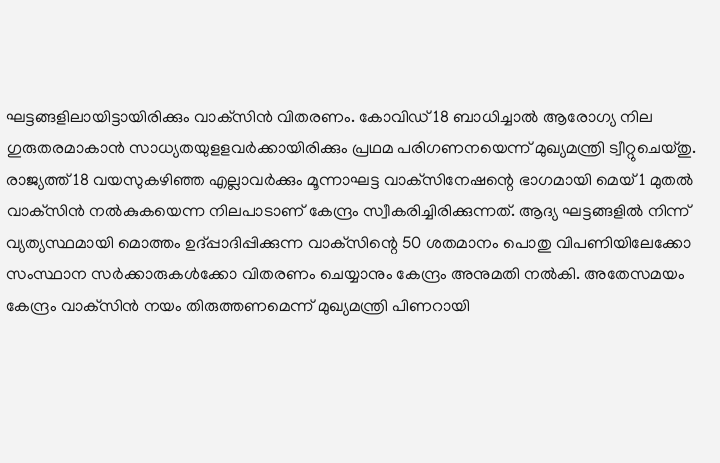ഘട്ടങ്ങളിലായിട്ടായിരിക്കും വാക്‌സിന്‍ വിതരണം. കോവിഡ് 18 ബാധിച്ചാല്‍ ആരോഗ്യ നില ഗുരുതരമാകാന്‍ സാധ്യതയുളളവര്‍ക്കായിരിക്കും പ്രഥമ പരിഗണനയെന്ന് മുഖ്യമന്ത്രി ട്വീറ്റുചെയ്തു. രാജ്യത്ത് 18 വയസുകഴിഞ്ഞ എല്ലാവര്‍ക്കും മൂന്നാഘട്ട വാക്‌സിനേഷന്റെ ഭാഗമായി മെയ് 1 മുതല്‍ വാക്‌സിന്‍ നല്‍കുകയെന്ന നിലപാടാണ് കേന്ദ്രം സ്വീകരിച്ചിരിക്കുന്നത്. ആദ്യ ഘട്ടങ്ങളില്‍ നിന്ന് വ്യത്യസ്ഥമായി മൊത്തം ഉദ്പ്പാദിപ്പിക്കുന്ന വാക്‌സിന്റെ 50 ശതമാനം പൊതു വിപണിയിലേക്കോ സംസ്ഥാന സര്‍ക്കാരുകള്‍ക്കോ വിതരണം ചെയ്യാനും കേന്ദ്രം അനുമതി നല്‍കി. അതേസമയം കേന്ദ്രം വാക്‌സിന്‍ നയം തിരുത്തണമെന്ന് മുഖ്യമന്ത്രി പിണറായി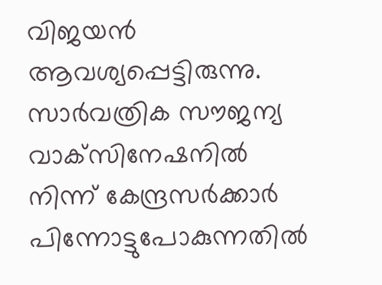വിജയന്‍ ആവശ്യപ്പെട്ടിരുന്നു. സാര്‍വത്രിക സൗജന്യ വാക്‌സിനേഷനില്‍ നിന്ന് കേന്ദ്രസര്‍ക്കാര്‍ പിന്നോട്ടുപോകുന്നതില്‍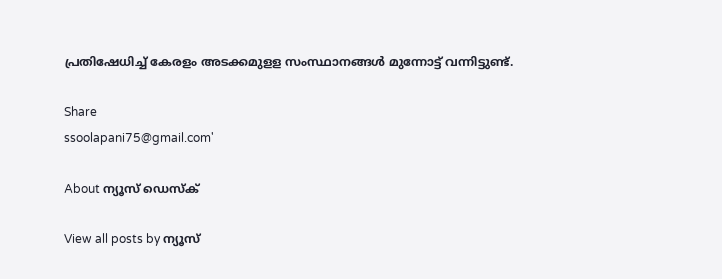പ്രതിഷേധിച്ച് കേരളം അടക്കമുളള സംസ്ഥാനങ്ങള്‍ മുന്നോട്ട് വന്നിട്ടുണ്ട്.

Share
ssoolapani75@gmail.com'

About ന്യൂസ് ഡെസ്ക്

View all posts by ന്യൂസ്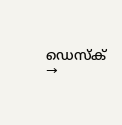ഡെസ്ക് →